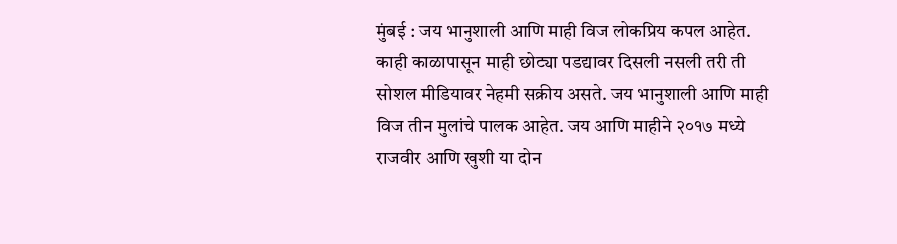मुंबई : जय भानुशाली आणि माही विज लोकप्रिय कपल आहेत. काही काळापासून माही छोट्या पडद्यावर दिसली नसली तरी ती सोशल मीडियावर नेहमी सक्रीय असते. जय भानुशाली आणि माही विज तीन मुलांचे पालक आहेत. जय आणि माहीने २०१७ मध्ये राजवीर आणि खुशी या दोन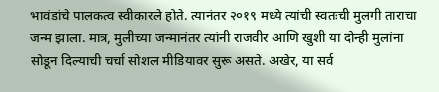भावंडांचे पालकत्व स्वीकारले होते. त्यानंतर २०१९ मध्ये त्यांची स्वतःची मुलगी ताराचा जन्म झाला. मात्र, मुलीच्या जन्मानंतर त्यांनी राजवीर आणि खुशी या दोन्ही मुलांना सोडून दिल्याची चर्चा सोशल मीडियावर सुरू असते. अखेर, या सर्व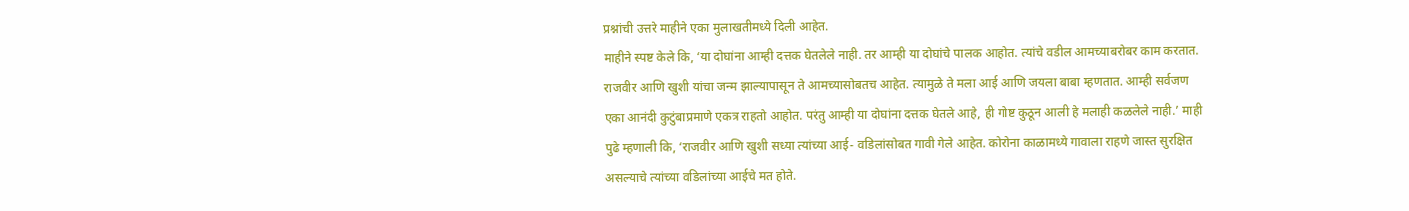प्रश्नांची उत्तरे माहीने एका मुलाखतीमध्ये दिली आहेत.
माहीने स्पष्ट केले कि, ‘या दोघांना आम्ही दत्तक घेतलेले नाही. तर आम्ही या दोघांचे पालक आहोत. त्यांचे वडील आमच्याबरोबर काम करतात. राजवीर आणि खुशी यांचा जन्म झाल्यापासून ते आमच्यासोबतच आहेत. त्यामुळे ते मला आई आणि जयला बाबा म्हणतात. आम्ही सर्वजण एका आनंदी कुटुंबाप्रमाणे एकत्र राहतो आहोत. परंतु आम्ही या दोघांना दत्तक घेतले आहे, ही गोष्ट कुठून आली हे मलाही कळलेले नाही.’ माही पुढे म्हणाली कि, ‘राजवीर आणि खुशी सध्या त्यांच्या आई- वडिलांसोबत गावी गेले आहेत. कोरोना काळामध्ये गावाला राहणे जास्त सुरक्षित असल्याचे त्यांच्या वडिलांच्या आईचे मत होते.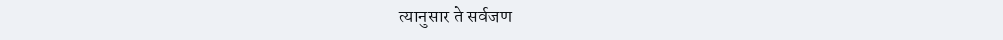त्यानुसार ते सर्वजण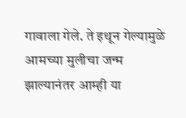गावाला गेले. ते इथून गेल्यामुळे आमच्या मुलीचा जन्म झाल्यानंतर आम्ही या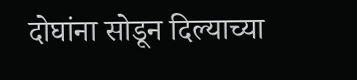दोघांना सोडून दिल्याच्या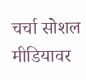चर्चा सोशल मीडियावर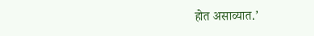होत असाव्यात.’